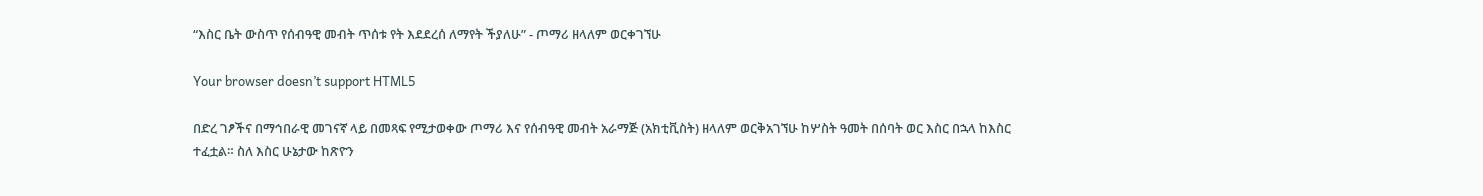“እስር ቤት ውስጥ የሰብዓዊ መብት ጥሰቱ የት እደደረሰ ለማየት ችያለሁ” - ጦማሪ ዘላለም ወርቀገኘሁ

Your browser doesn’t support HTML5

በድረ ገፆችና በማኅበራዊ መገናኛ ላይ በመጻፍ የሚታወቀው ጦማሪ እና የሰብዓዊ መብት አራማጅ (አክቲቪስት) ዘላለም ወርቅአገኘሁ ከሦስት ዓመት በሰባት ወር እስር በኋላ ከእስር ተፈቷል። ስለ እስር ሁኔታው ከጽዮን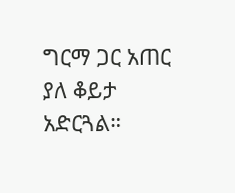ግርማ ጋር አጠር ያለ ቆይታ አድርጓል።